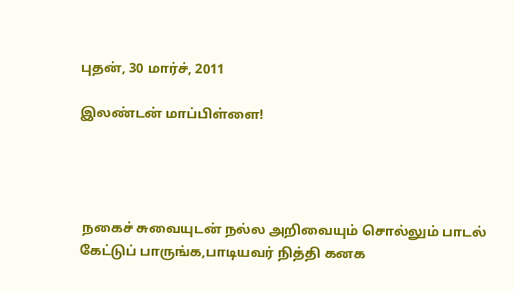புதன், 30 மார்ச், 2011

இலண்டன் மாப்பிள்ளை!




 நகைச் சுவையுடன் நல்ல அறிவையும் சொல்லும் பாடல் கேட்டுப் பாருங்க,பாடியவர் நித்தி கனக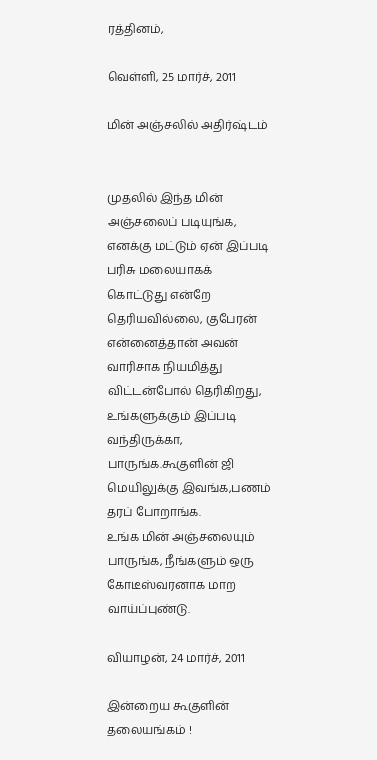ரத்தினம்,

வெள்ளி, 25 மார்ச், 2011

மின் அஞ்சலில் அதிர்ஷ்டம்


முதலில் இந்த மின் அஞ்சலைப் படியுங்க, எனக்கு மட்டும் ஏன் இப்படி பரிசு மலையாகக் கொட்டுது என்றே தெரியவில்லை, குபேரன் என்னைத்தான் அவன் வாரிசாக நியமித்து விட்டன்போல் தெரிகிறது, உங்களுக்கும் இப்படி வந்திருக்கா, பாருங்க.கூகுளின் ஜி மெயிலுக்கு இவங்க,பணம் தரப் போறாங்க.
உங்க மின் அஞ்சலையும் பாருங்க, நீங்களும் ஒரு கோடீஸ்வரனாக மாற வாய்ப்புண்டு.

வியாழன், 24 மார்ச், 2011

இன்றைய கூகுளின் தலையங்கம் !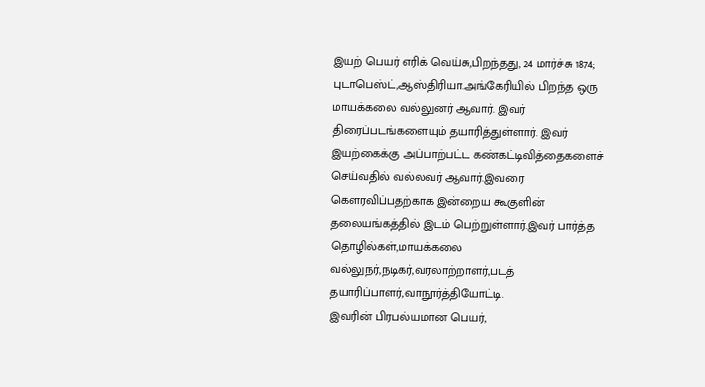இயற் பெயர் எரிக் வெய்சு,பிறந்தது, 24 மார்ச்சு 1874; புடாபெஸ்ட்,ஆஸ்திரியா.அங்கேரியில் பிறந்த ஒரு மாயக்கலை வல்லுனர் ஆவார். இவர் திரைப்படங்களையும் தயாரித்துள்ளார். இவர் இயற்கைக்கு அப்பாற்பட்ட கண்கட்டிவித்தைகளைச் செய்வதில் வல்லவர் ஆவார்.இவரை கௌரவிப்பதற்காக இன்றைய கூகுளின்  தலையங்கத்தில் இடம் பெற்றுள்ளார்.இவர் பார்த்த தொழில்கள்,மாயக்கலை வல்லுநர்,நடிகர்,வரலாற்றாளர்,படத் தயாரிப்பாளர்,வாநூர்த்தியோட்டி.
இவரின் பிரபல்யமான பெயர்,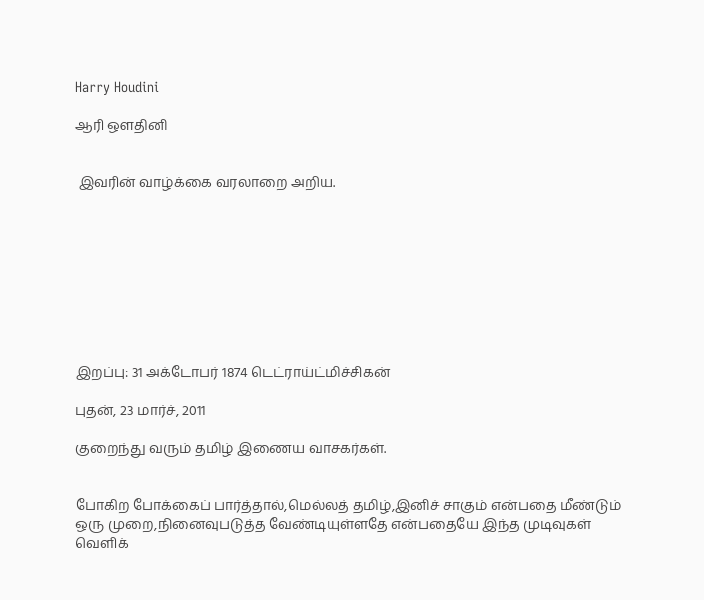Harry Houdini

ஆரி ஔதினி


 இவரின் வாழ்க்கை வரலாறை அறிய.









இறப்பு: 31 அக்டோபர் 1874 டெட்ராய்ட்மிச்சிகன்

புதன், 23 மார்ச், 2011

குறைந்து வரும் தமிழ் இணைய வாசகர்கள்.


போகிற போக்கைப் பார்த்தால்,மெல்லத் தமிழ்,இனிச் சாகும் என்பதை மீண்டும் ஒரு முறை,நினைவுபடுத்த வேண்டியுள்ளதே என்பதையே இந்த முடிவுகள் வெளிக்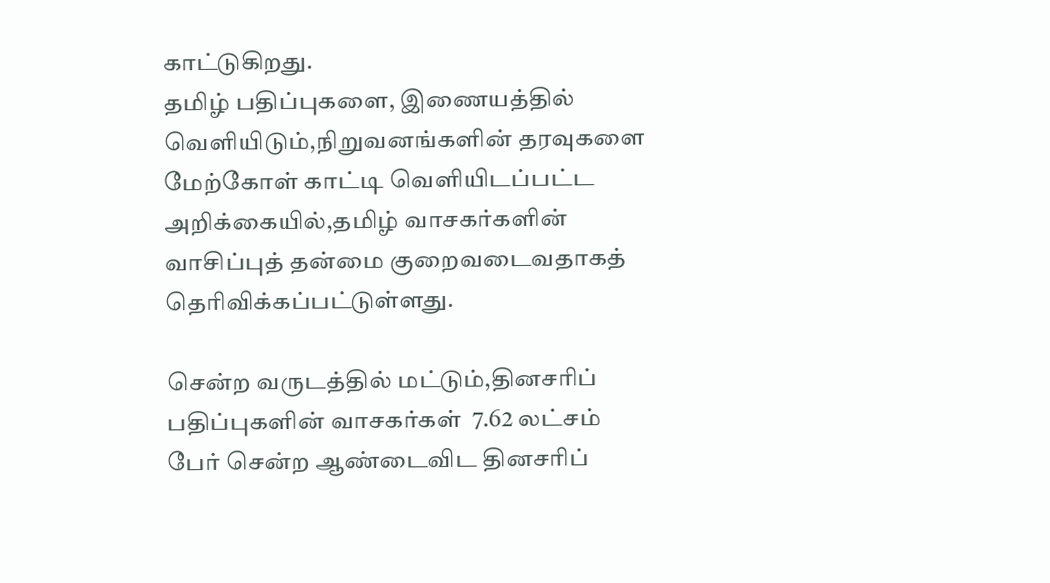காட்டுகிறது.
தமிழ் பதிப்புகளை, இணையத்தில் வெளியிடும்,நிறுவனங்களின் தரவுகளை மேற்கோள் காட்டி வெளியிடப்பட்ட அறிக்கையில்,தமிழ் வாசகர்களின் வாசிப்புத் தன்மை குறைவடைவதாகத் தெரிவிக்கப்பட்டுள்ளது.

சென்ற வருடத்தில் மட்டும்,தினசரிப் பதிப்புகளின் வாசகர்கள்  7.62 லட்சம்
பேர் சென்ற ஆண்டைவிட தினசரிப்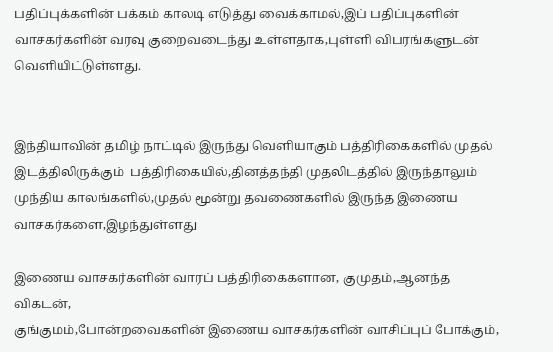பதிப்புக்களின் பக்கம் காலடி எடுத்து வைக்காமல்,இப் பதிப்புகளின் வாசகர்களின் வரவு குறைவடைந்து உள்ளதாக,புள்ளி விபரங்களுடன் வெளியிட்டுள்ளது.


இந்தியாவின் தமிழ் நாட்டில் இருந்து வெளியாகும் பத்திரிகைகளில் முதல் இடத்திலிருக்கும்  பத்திரிகையில்,தினத்தந்தி முதலிடத்தில் இருந்தாலும் முந்திய காலங்களில்,முதல் மூன்று தவணைகளில் இருந்த இணைய வாசகர்களை,இழந்துள்ளது

இணைய வாசகர்களின் வாரப் பத்திரிகைகளான, குமுதம்,ஆனந்த விகடன்,
குங்குமம்,போன்றவைகளின் இணைய வாசகர்களின் வாசிப்புப் போக்கும்,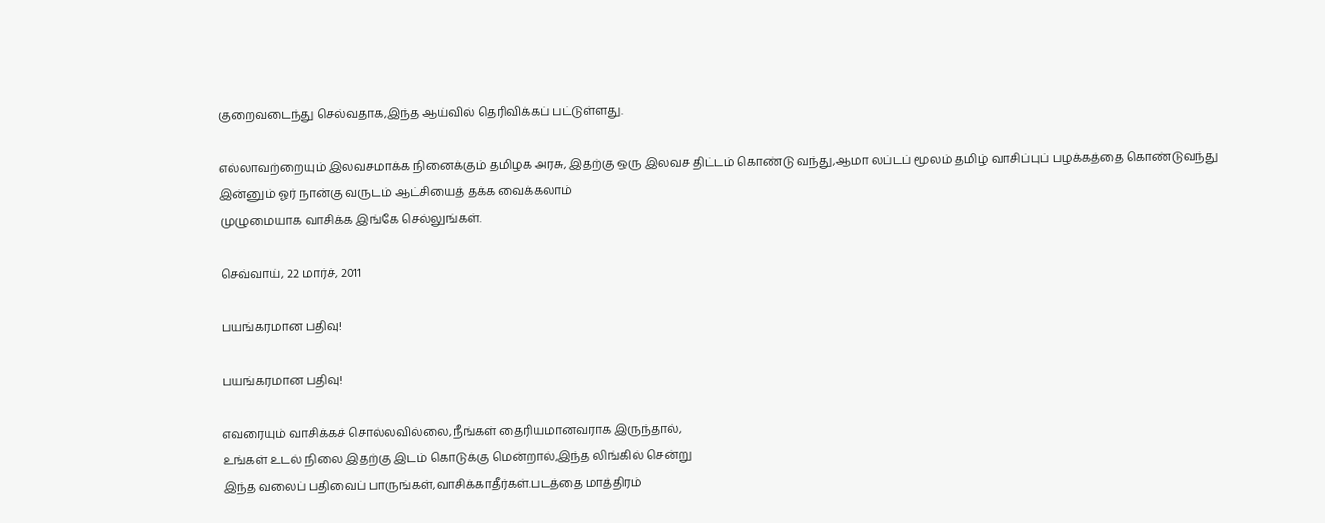குறைவடைந்து செல்வதாக,இந்த ஆய்வில் தெரிவிக்கப் பட்டுள்ளது.

எல்லாவற்றையும் இலவசமாக்க நினைக்கும் தமிழக அரசு, இதற்கு ஒரு இலவச திட்டம் கொண்டு வந்து,ஆமா லப்டப் மூலம் தமிழ் வாசிப்புப் பழக்கத்தை கொண்டுவந்து இன்னும் ஓர் நான்கு வருடம் ஆட்சியைத் தக்க வைக்கலாம்
முழுமையாக வாசிக்க இங்கே செல்லுங்கள்.

செவ்வாய், 22 மார்ச், 2011

பயங்கரமான பதிவு!

பயங்கரமான பதிவு!

எவரையும் வாசிக்கச் சொல்லவில்லை,நீங்கள் தைரியமானவராக இருந்தால்,
உங்கள் உடல் நிலை இதற்கு இடம் கொடுக்கு மென்றால்,இந்த லிங்கில் சென்று
இந்த வலைப் பதிவைப் பாருங்கள்,வாசிக்காதீர்கள்.படத்தை மாத்திரம்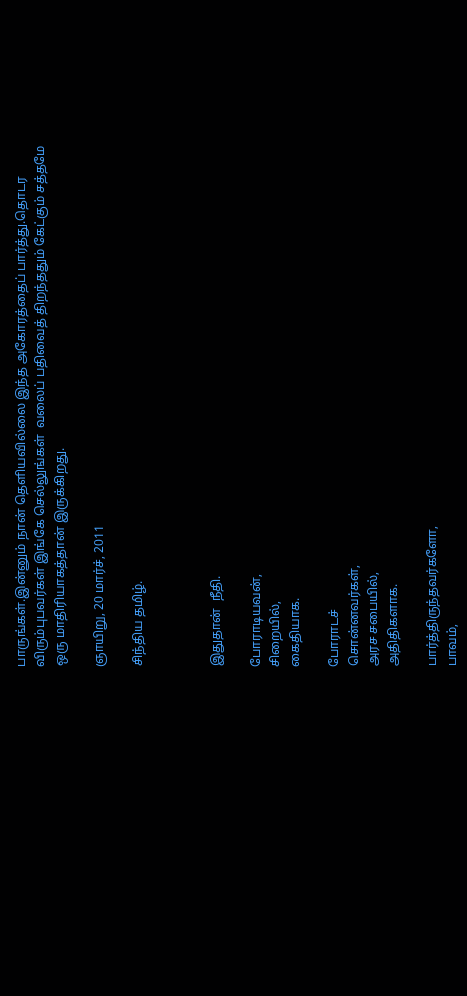பாருங்கள்.இன்னும் நான் தெளியவில்லை இந்த அகோரத்தைப் பார்த்து.தொடர
விரும்புபவர்கள் இங்கே செல்லுங்கள்  வலைப் பதிவைத் திறந்ததும் கேட்கும் சத்தமே ஒரு மாதிரியாகத்தான் இருக்கிறது.

ஞாயிறு, 20 மார்ச், 2011

சிந்திய தமிழ்.



இதுதான்  நீதி.

போராடியவன்,
சிறையில்,
கைதியாக.

போராடச்
சொன்னவர்கள்,
அரச சபையில்,
அதிதிகளாக.

பார்த்திருந்தவர்களோ,
பாவம்,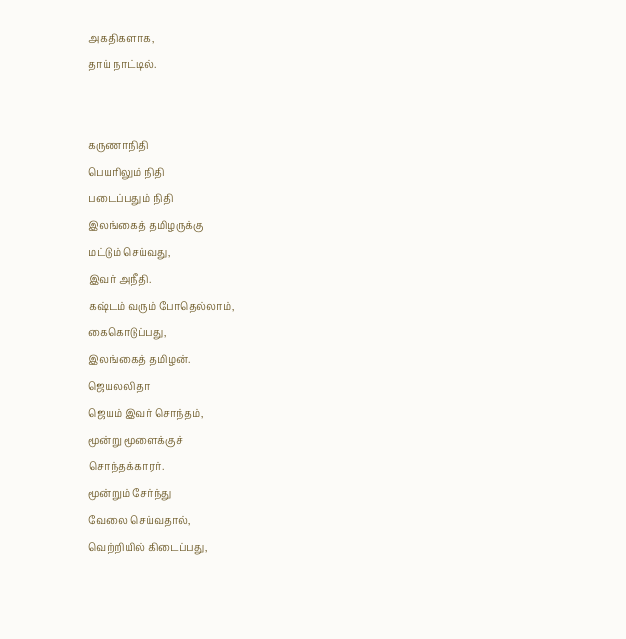அகதிகளாக,
தாய் நாட்டில்.


கருணாநிதி
பெயரிலும் நிதி
படைப்பதும் நிதி
இலங்கைத் தமிழருக்கு
மட்டும் செய்வது,
இவர் அநீதி.
கஷ்டம் வரும் போதெல்லாம்,
கைகொடுப்பது,
இலங்கைத் தமிழன்.
ஜெயலலிதா
ஜெயம் இவர் சொந்தம்,
மூன்று மூளைக்குச்
சொந்தக்காரர்.
மூன்றும் சேர்ந்து
வேலை செய்வதால்,
வெற்றியில் கிடைப்பது,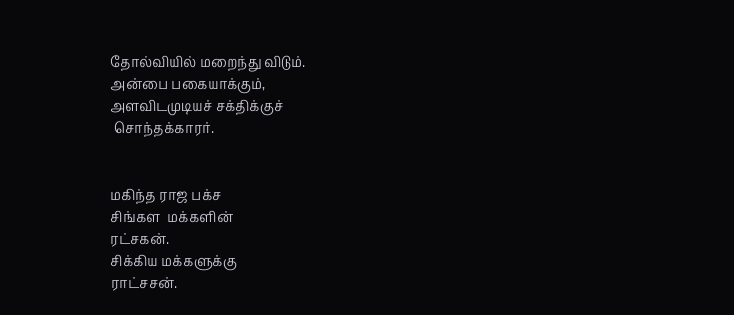தோல்வியில் மறைந்து விடும்.
அன்பை பகையாக்கும்,
அளவிடமுடியச் சக்திக்குச்
 சொந்தக்காரர்.


மகிந்த ராஜ பக்ச
சிங்கள  மக்களின்
ரட்சகன்.
சிக்கிய மக்களுக்கு
ராட்சசன்.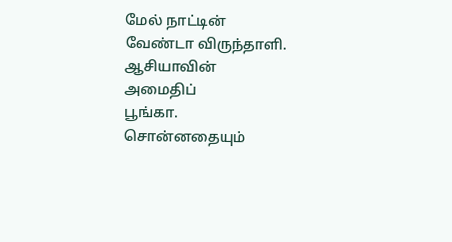மேல் நாட்டின்
வேண்டா விருந்தாளி.
ஆசியாவின்
அமைதிப்
பூங்கா.
சொன்னதையும்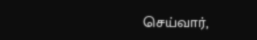செய்வார்,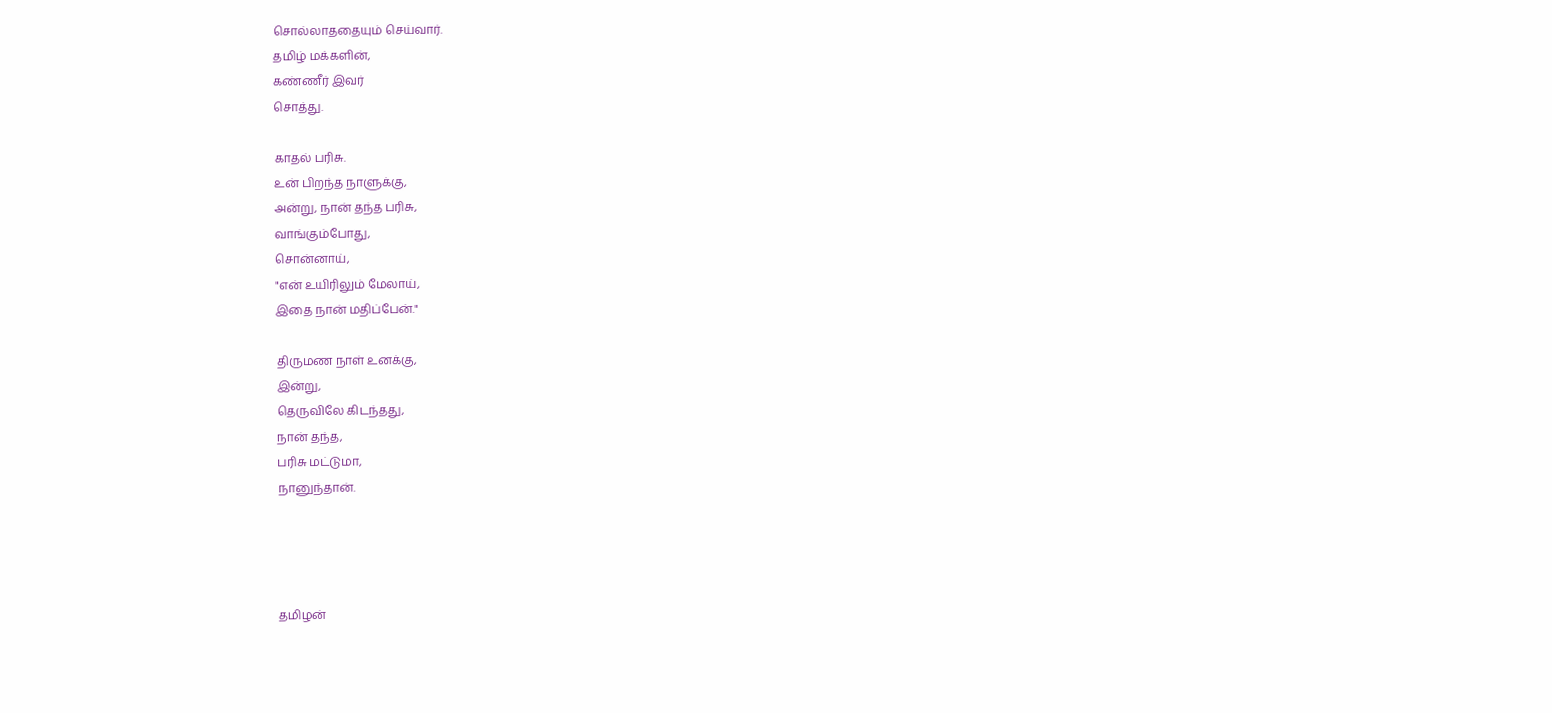சொல்லாததையும் செய்வார்.
தமிழ் மக்களின்,
கண்ணீர் இவர்
சொத்து.

காதல் பரிசு.
உன் பிறந்த நாளுக்கு,
அன்று, நான் தந்த பரிசு,
வாங்கும்போது,
சொன்னாய்,
"என் உயிரிலும் மேலாய்,
இதை நான் மதிப்பேன்."

திருமண நாள் உனக்கு,
இன்று,
தெருவிலே கிடந்தது,
நான் தந்த,
பரிசு மட்டுமா,
நானுந்தான்.




தமிழன்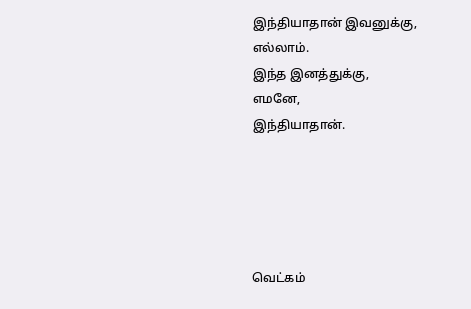இந்தியாதான் இவனுக்கு,
எல்லாம்.
இந்த இனத்துக்கு,
எமனே,
இந்தியாதான்.





வெட்கம்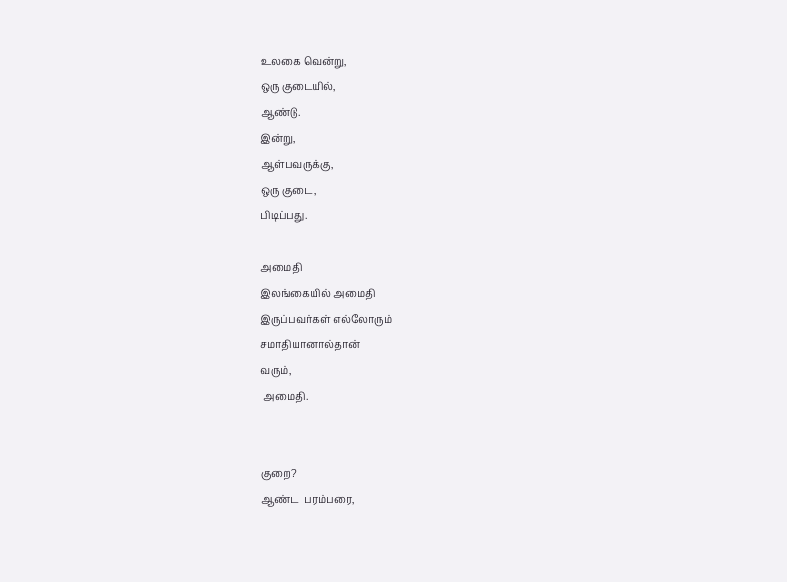உலகை வென்று,
ஒரு குடையில்,
ஆண்டு.
இன்று,
ஆள்பவருக்கு,
ஒரு குடை,
பிடிப்பது.

அமைதி
இலங்கையில் அமைதி
இருப்பவர்கள் எல்லோரும்
சமாதியானால்தான்
வரும்,
 அமைதி.


குறை?
ஆண்ட  பரம்பரை,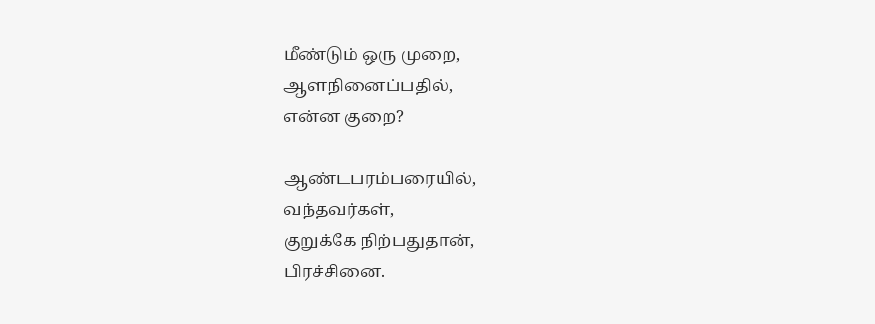மீண்டும் ஒரு முறை,
ஆளநினைப்பதில்,
என்ன குறை?

ஆண்டபரம்பரையில்,
வந்தவர்கள்,
குறுக்கே நிற்பதுதான்,
பிரச்சினை.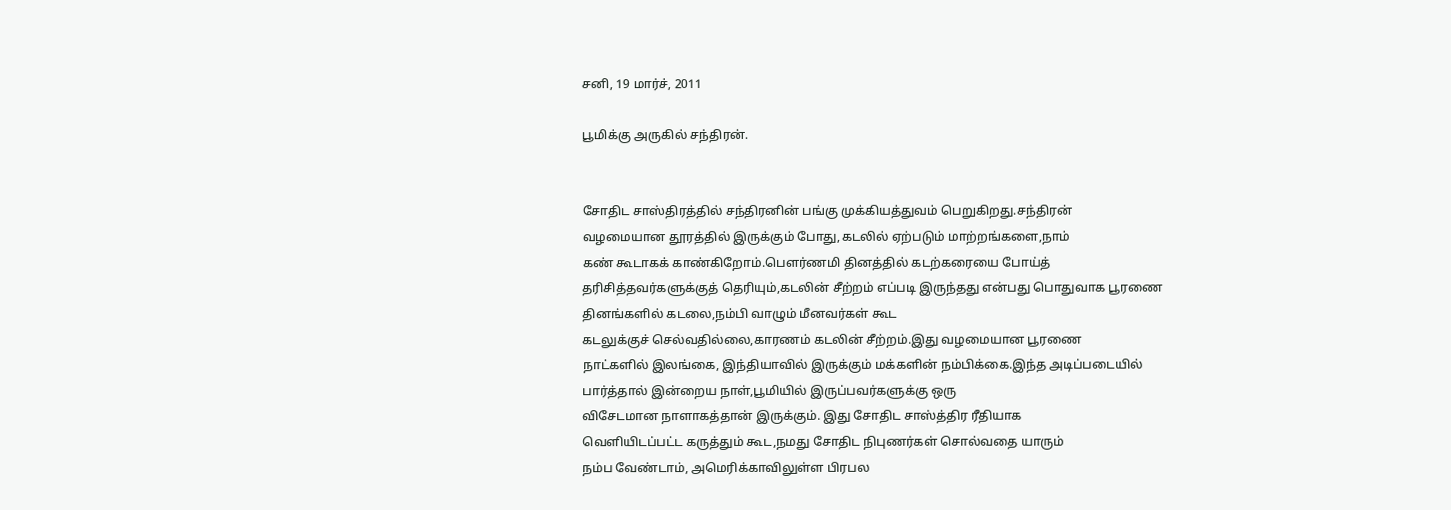சனி, 19 மார்ச், 2011

பூமிக்கு அருகில் சந்திரன்.


சோதிட சாஸ்திரத்தில் சந்திரனின் பங்கு முக்கியத்துவம் பெறுகிறது.சந்திரன்
வழமையான தூரத்தில் இருக்கும் போது,கடலில் ஏற்படும் மாற்றங்களை,நாம்
கண் கூடாகக் காண்கிறோம்.பௌர்ணமி தினத்தில் கடற்கரையை போய்த்
தரிசித்தவர்களுக்குத் தெரியும்,கடலின் சீற்றம் எப்படி இருந்தது என்பது பொதுவாக பூரணை தினங்களில் கடலை,நம்பி வாழும் மீனவர்கள் கூட
கடலுக்குச் செல்வதில்லை,காரணம் கடலின் சீற்றம்.இது வழமையான பூரணை
நாட்களில் இலங்கை, இந்தியாவில் இருக்கும் மக்களின் நம்பிக்கை.இந்த அடிப்படையில் பார்த்தால் இன்றைய நாள்,பூமியில் இருப்பவர்களுக்கு ஒரு
விசேடமான நாளாகத்தான் இருக்கும். இது சோதிட சாஸ்த்திர ரீதியாக
வெளியிடப்பட்ட கருத்தும் கூட,நமது சோதிட நிபுணர்கள் சொல்வதை யாரும்
நம்ப வேண்டாம், அமெரிக்காவிலுள்ள பிரபல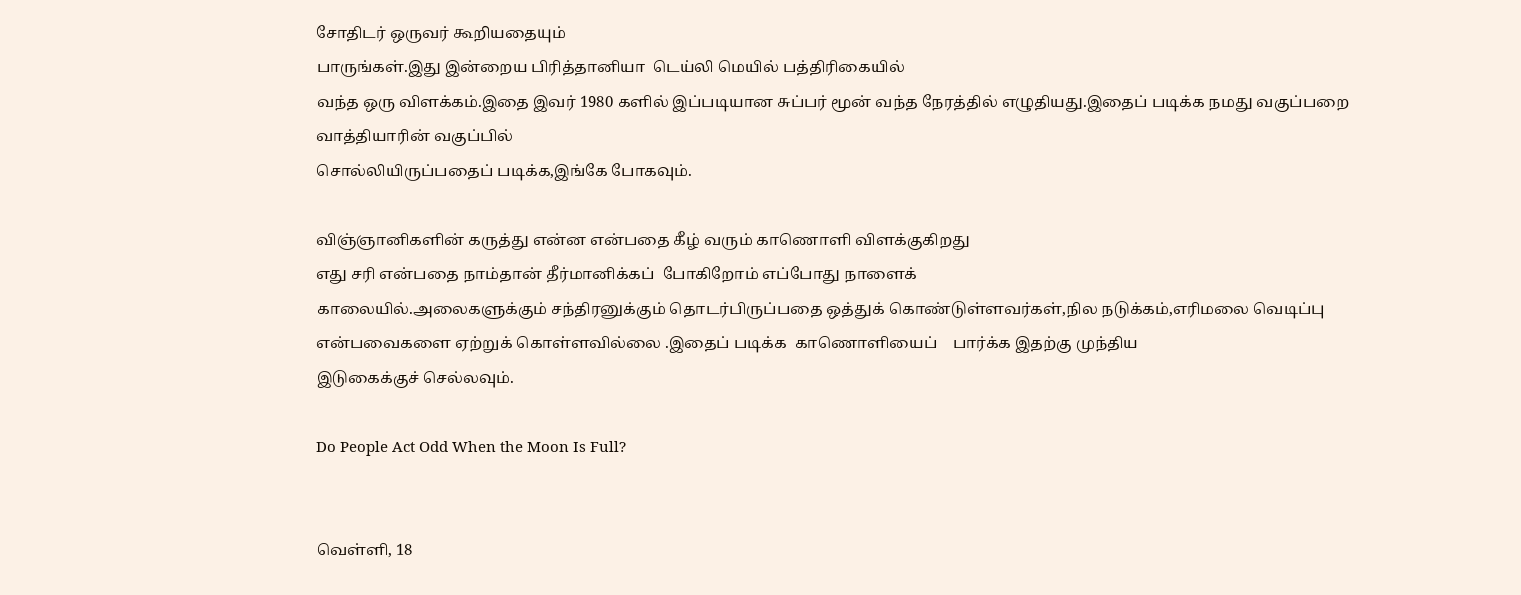சோதிடர் ஒருவர் கூறியதையும்
பாருங்கள்.இது இன்றைய பிரித்தானியா  டெய்லி மெயில் பத்திரிகையில்
வந்த ஒரு விளக்கம்.இதை இவர் 1980 களில் இப்படியான சுப்பர் மூன் வந்த நேரத்தில் எழுதியது.இதைப் படிக்க நமது வகுப்பறை வாத்தியாரின் வகுப்பில்
சொல்லியிருப்பதைப் படிக்க,இங்கே போகவும்.

விஞ்ஞானிகளின் கருத்து என்ன என்பதை கீழ் வரும் காணொளி விளக்குகிறது
எது சரி என்பதை நாம்தான் தீர்மானிக்கப்  போகிறோம் எப்போது நாளைக்
காலையில்.அலைகளுக்கும் சந்திரனுக்கும் தொடர்பிருப்பதை ஒத்துக் கொண்டுள்ளவர்கள்,நில நடுக்கம்,எரிமலை வெடிப்பு என்பவைகளை ஏற்றுக் கொள்ளவில்லை .இதைப் படிக்க  காணொளியைப்    பார்க்க இதற்கு முந்திய
இடுகைக்குச் செல்லவும்.

Do People Act Odd When the Moon Is Full?


வெள்ளி, 18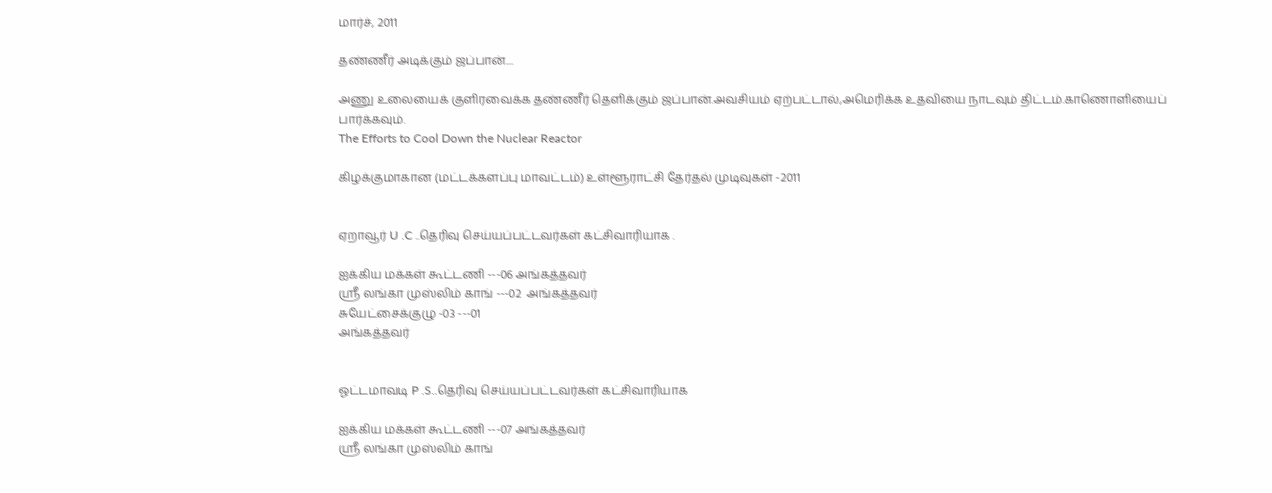மார்ச், 2011

தண்ணீர் அடிக்கும் ஜப்பான்....

அணு உலையைக் குளிரவைக்க தண்ணீர் தெளிக்கும் ஜப்பான்.அவசியம் ஏற்பட்டால்,அமெரிக்க உதவியை நாடவும் திட்டம்.காணொளியைப்
பார்க்கவும்.
The Efforts to Cool Down the Nuclear Reactor

கிழக்குமாகான (மட்டக்களப்பு மாவட்டம்) உள்ளூராட்சி தேர்தல் முடிவுகள் -2011


ஏறாவூர் U .C ..தெரிவு செய்யப்பட்டவர்கள் கட்சிவாரியாக .

ஐக்கிய மக்கள் கூட்டணி ---06 அங்கத்தவர்
ஸ்ரீ லங்கா முஸ்லிம் காங் ---02  அங்கத்தவர்
சுயேட்சைக்குழு -03 ---01
அங்கத்தவர்


ஓட்டமாவடி P .S..தெரிவு செய்யப்பட்டவர்கள் கட்சிவாரியாக

ஐக்கிய மக்கள் கூட்டணி ---07 அங்கத்தவர்
ஸ்ரீ லங்கா முஸ்லிம் காங்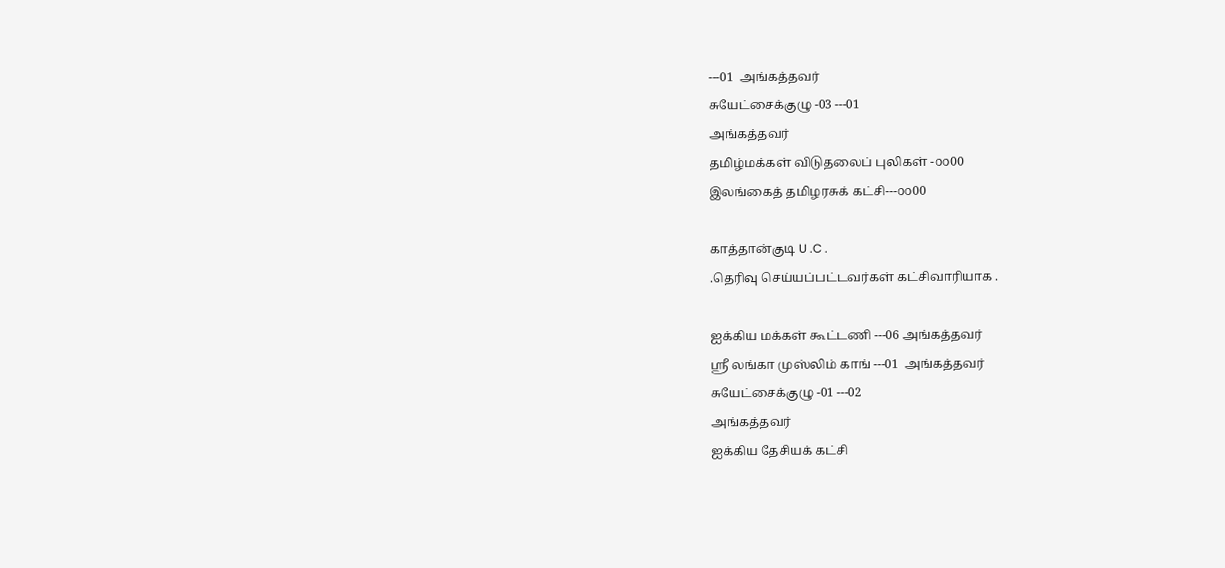---01  அங்கத்தவர்
சுயேட்சைக்குழு -03 ---01
அங்கத்தவர்
தமிழ்மக்கள் விடுதலைப் புலிகள் -௦௦00
இலங்கைத் தமிழரசுக் கட்சி---௦௦00

காத்தான்குடி U .C .
.தெரிவு செய்யப்பட்டவர்கள் கட்சிவாரியாக .

ஐக்கிய மக்கள் கூட்டணி ---06 அங்கத்தவர்
ஸ்ரீ லங்கா முஸ்லிம் காங் ---01  அங்கத்தவர்
சுயேட்சைக்குழு -01 ---02
அங்கத்தவர்
ஐக்கிய தேசியக் கட்சி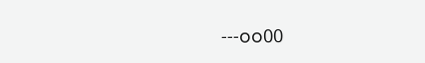---௦௦00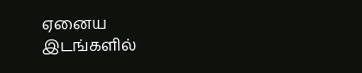ஏனைய இடங்களில்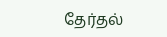தேர்தல்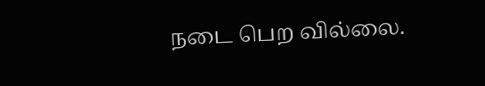நடை பெற வில்லை.